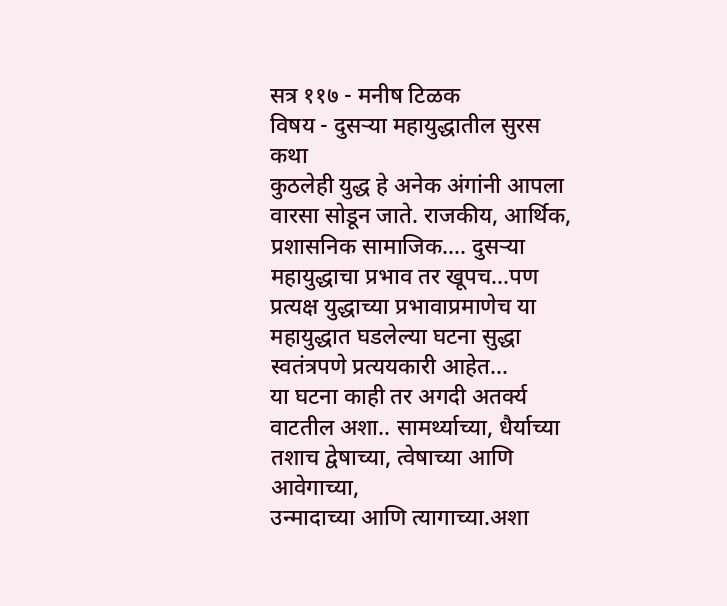सत्र ११७ - मनीष टिळक
विषय - दुसऱ्या महायुद्धातील सुरस कथा
कुठलेही युद्ध हे अनेक अंगांनी आपला वारसा सोडून जाते. राजकीय, आर्थिक, प्रशासनिक सामाजिक.... दुसऱ्या महायुद्धाचा प्रभाव तर खूपच...पण प्रत्यक्ष युद्धाच्या प्रभावाप्रमाणेच या महायुद्धात घडलेल्या घटना सुद्धा स्वतंत्रपणे प्रत्ययकारी आहेत...
या घटना काही तर अगदी अतर्क्य वाटतील अशा.. सामर्थ्याच्या, धैर्याच्या तशाच द्वेषाच्या, त्वेषाच्या आणि आवेगाच्या,
उन्मादाच्या आणि त्यागाच्या.अशा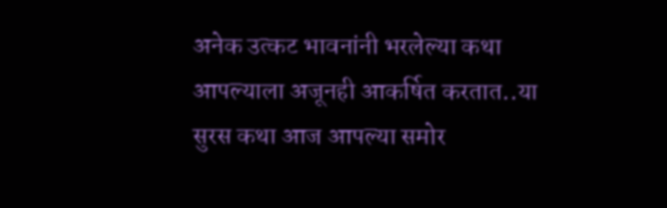अनेक उत्कट भावनांनी भरलेल्या कथा आपल्याला अजूनही आकर्षित करतात..या सुरस कथा आज आपल्या समोर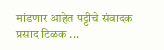मांडणार आहेत पट्टीचे संवादक प्रसाद टिळक ...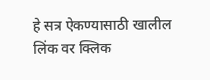हे सत्र ऐकण्यासाठी खालील लिंक वर क्लिक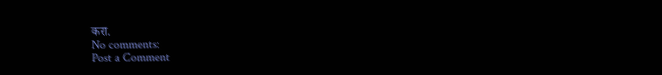करा.
No comments:
Post a Comment